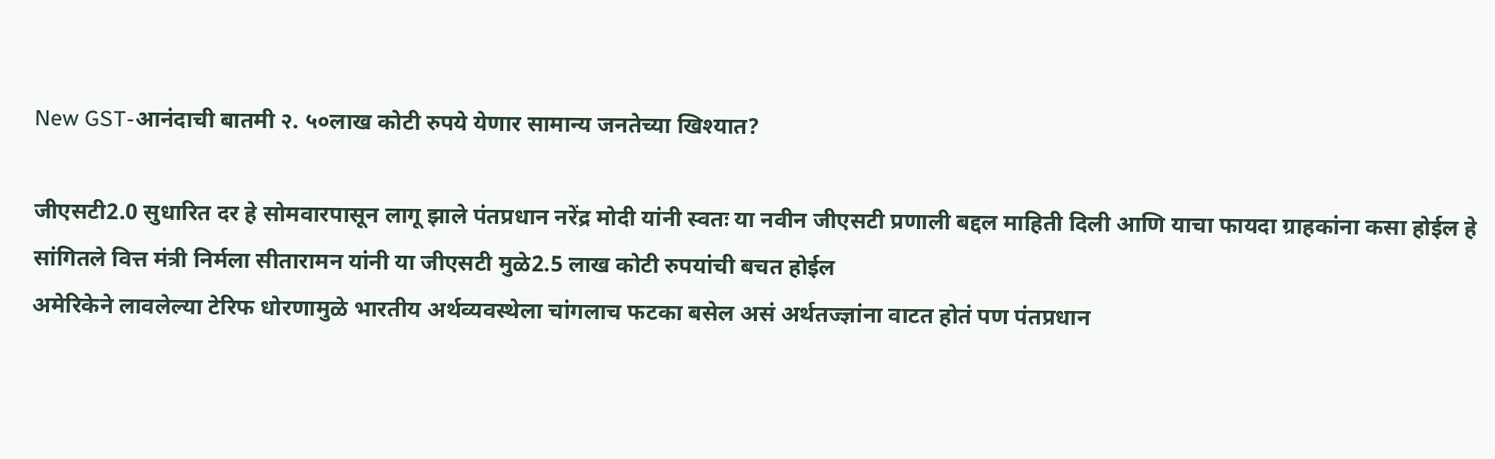New GST-आनंदाची बातमी २. ५०लाख कोटी रुपये येणार सामान्य जनतेच्या खिश्यात?

जीएसटी2.0 सुधारित दर हे सोमवारपासून लागू झाले पंतप्रधान नरेंद्र मोदी यांनी स्वतः या नवीन जीएसटी प्रणाली बद्दल माहिती दिली आणि याचा फायदा ग्राहकांना कसा होईल हे सांगितले वित्त मंत्री निर्मला सीतारामन यांनी या जीएसटी मुळे2.5 लाख कोटी रुपयांची बचत होईल
अमेरिकेने लावलेल्या टेरिफ धोरणामुळे भारतीय अर्थव्यवस्थेला चांगलाच फटका बसेल असं अर्थतज्ज्ञांना वाटत होतं पण पंतप्रधान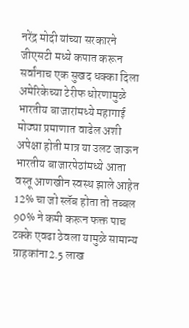नरेंद्र मोदी यांच्या सरकारने जीएसटी मध्ये कपात करून सर्वांनाच एक सुखद धक्का दिला अमेरिकेच्या टेरीफ धोरणामुळे भारतीय बाजारांमध्ये महागाई मोठ्या प्रमाणात वाढेल अशी अपेक्षा होती मात्र या उलट जाऊन भारतीय बाजारपेठांमध्ये आता वस्तू आणखीन स्वस्थ झाले आहेत 12% चा जो स्लॅब होता तो तब्बल 90% ने कमी करून फक्त पाच टक्के एवढा ठेवला यामुळे सामान्य ग्राहकांना2.5 लाख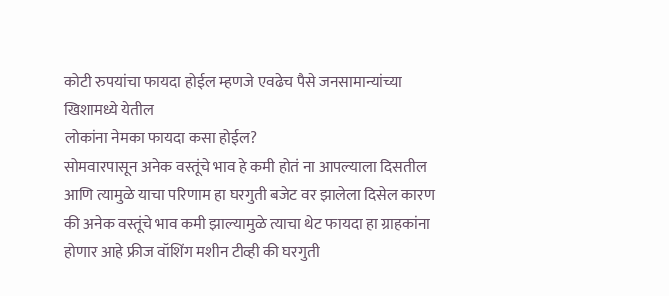कोटी रुपयांचा फायदा होईल म्हणजे एवढेच पैसे जनसामान्यांच्या खिशामध्ये येतील
लोकांना नेमका फायदा कसा होईल?
सोमवारपासून अनेक वस्तूंचे भाव हे कमी होतं ना आपल्याला दिसतील आणि त्यामुळे याचा परिणाम हा घरगुती बजेट वर झालेला दिसेल कारण की अनेक वस्तूंचे भाव कमी झाल्यामुळे त्याचा थेट फायदा हा ग्राहकांना होणार आहे फ्रीज वॉशिंग मशीन टीव्ही की घरगुती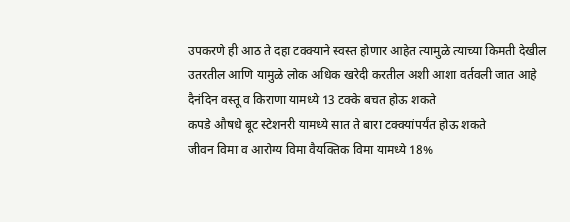उपकरणे ही आठ ते दहा टक्क्याने स्वस्त होणार आहेत त्यामुळे त्याच्या किमती देखील उतरतील आणि यामुळे लोक अधिक खरेदी करतील अशी आशा वर्तवली जात आहे
दैनंदिन वस्तू व किराणा यामध्ये 13 टक्के बचत होऊ शकते
कपडे औषधे बूट स्टेशनरी यामध्ये सात ते बारा टक्क्यांपर्यंत होऊ शकते
जीवन विमा व आरोग्य विमा वैयक्तिक विमा यामध्ये 18%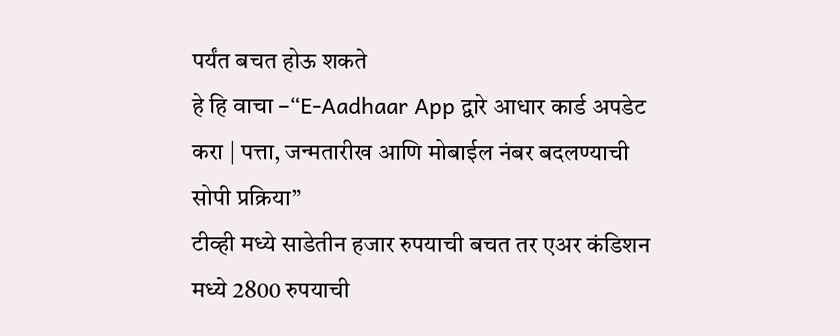पर्यंत बचत होऊ शकते
हे हि वाचा –“E-Aadhaar App द्वारे आधार कार्ड अपडेट करा | पत्ता, जन्मतारीख आणि मोबाईल नंबर बदलण्याची सोपी प्रक्रिया”
टीव्ही मध्ये साडेतीन हजार रुपयाची बचत तर एअर कंडिशन मध्ये 2800 रुपयाची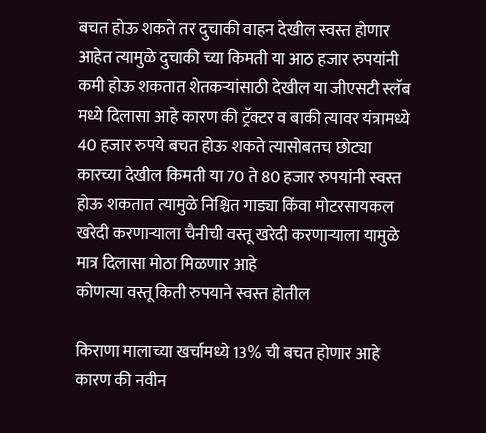बचत होऊ शकते तर दुचाकी वाहन देखील स्वस्त होणार आहेत त्यामुळे दुचाकी च्या किमती या आठ हजार रुपयांनी कमी होऊ शकतात शेतकऱ्यांसाठी देखील या जीएसटी स्लॅब मध्ये दिलासा आहे कारण की ट्रॅक्टर व बाकी त्यावर यंत्रामध्ये 40 हजार रुपये बचत होऊ शकते त्यासोबतच छोट्या कारच्या देखील किमती या 70 ते 80 हजार रुपयांनी स्वस्त होऊ शकतात त्यामुळे निश्चित गाड्या किंवा मोटरसायकल खरेदी करणाऱ्याला चैनीची वस्तू खरेदी करणाऱ्याला यामुळे मात्र दिलासा मोठा मिळणार आहे
कोणत्या वस्तू किती रुपयाने स्वस्त होतील

किराणा मालाच्या खर्चामध्ये 13% ची बचत होणार आहे कारण की नवीन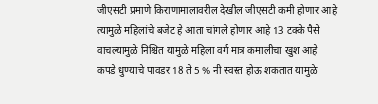जीएसटी प्रमाणे किराणामालावरील देखील जीएसटी कमी होणार आहे त्यामुळे महिलांचे बजेट हे आता चांगले होणार आहे 13 टक्के पैसे वाचल्यामुळे निश्चित यामुळे महिला वर्ग मात्र कमालीचा खुश आहे
कपडे धुण्याचे पावडर 18 ते 5 % नी स्वस्त होऊ शकतात यामुळे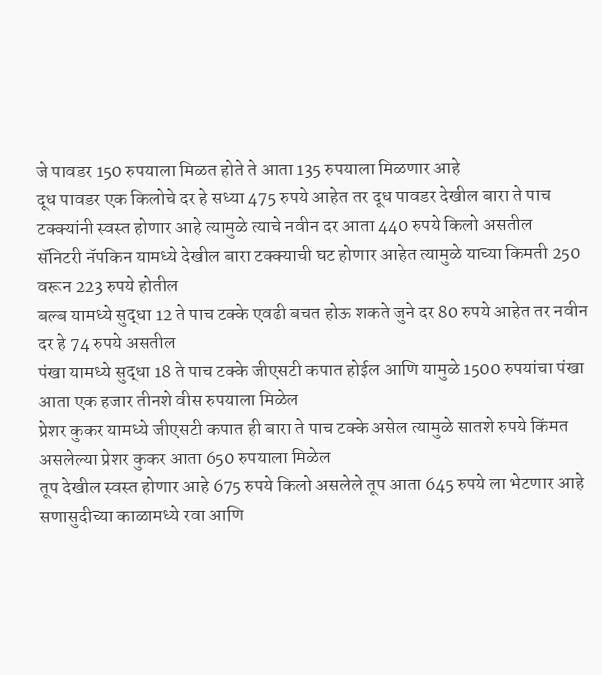जे पावडर 150 रुपयाला मिळत होते ते आता 135 रुपयाला मिळणार आहे
दूध पावडर एक किलोचे दर हे सध्या 475 रुपये आहेत तर दूध पावडर देखील बारा ते पाच टक्क्यांनी स्वस्त होणार आहे त्यामुळे त्याचे नवीन दर आता 440 रुपये किलो असतील
सॅनिटरी नॅपकिन यामध्ये देखील बारा टक्क्याची घट होणार आहेत त्यामुळे याच्या किमती 250 वरून 223 रुपये होतील
बल्ब यामध्ये सुद्धा 12 ते पाच टक्के एवढी बचत होऊ शकते जुने दर 80 रुपये आहेत तर नवीन दर हे 74 रुपये असतील
पंखा यामध्ये सुद्धा 18 ते पाच टक्के जीएसटी कपात होईल आणि यामुळे 1500 रुपयांचा पंखा आता एक हजार तीनशे वीस रुपयाला मिळेल
प्रेशर कुकर यामध्ये जीएसटी कपात ही बारा ते पाच टक्के असेल त्यामुळे सातशे रुपये किंमत असलेल्या प्रेशर कुकर आता 650 रुपयाला मिळेल
तूप देखील स्वस्त होणार आहे 675 रुपये किलो असलेले तूप आता 645 रुपये ला भेटणार आहे
सणासुदीच्या काळामध्ये रवा आणि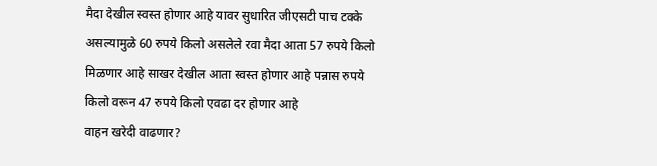मैदा देखील स्वस्त होणार आहे यावर सुधारित जीएसटी पाच टक्के असल्यामुळे 60 रुपये किलो असलेले रवा मैदा आता 57 रुपये किलो मिळणार आहे साखर देखील आता स्वस्त होणार आहे पन्नास रुपये किलो वरून 47 रुपये किलो एवढा दर होणार आहे
वाहन खरेदी वाढणार?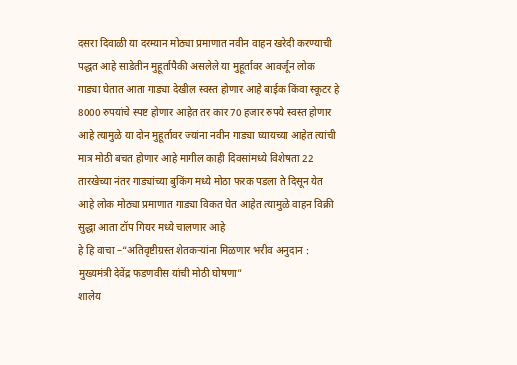दसरा दिवाळी या दरम्यान मोठ्या प्रमाणात नवीन वाहन खरेदी करण्याची पद्धत आहे साडेतीन मुहूर्तापैकी असलेले या मुहूर्तावर आवर्जून लोक गाड्या घेतात आता गाड्या देखील स्वस्त होणार आहे बाईक किंवा स्कूटर हे 8000 रुपयांचे स्पष्ट होणार आहेत तर कार 70 हजार रुपये स्वस्त होणार आहे त्यामुळे या दोन मुहूर्तावर ज्यांना नवीन गाड्या घ्यायच्या आहेत त्यांची मात्र मोठी बचत होणार आहे मागील काही दिवसांमध्ये विशेषता 22 तारखेच्या नंतर गाड्यांच्या बुकिंग मध्ये मोठा फरक पडला ते दिसून येत आहे लोक मोठ्या प्रमाणात गाड्या विकत घेत आहेत त्यामुळे वाहन विक्री सुद्धा आता टॉप गियर मध्ये चालणार आहे
हे हि वाचा –“अतिवृष्टीग्रस्त शेतकऱ्यांना मिळणार भरीव अनुदान : मुख्यमंत्री देवेंद्र फडणवीस यांची मोठी घोषणा”
शालेय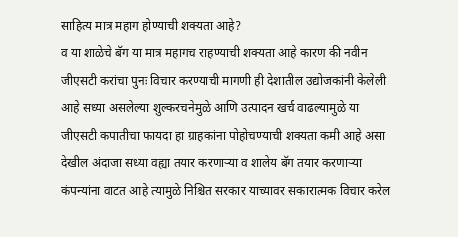साहित्य मात्र महाग होण्याची शक्यता आहे?
व या शाळेचे बॅग या मात्र महागच राहण्याची शक्यता आहे कारण की नवीन जीएसटी करांचा पुनः विचार करण्याची मागणी ही देशातील उद्योजकांनी केलेली आहे सध्या असलेल्या शुल्करचनेमुळे आणि उत्पादन खर्च वाढल्यामुळे या जीएसटी कपातीचा फायदा हा ग्राहकांना पोहोचण्याची शक्यता कमी आहे असा देखील अंदाजा सध्या वह्या तयार करणाऱ्या व शालेय बॅग तयार करणाऱ्या कंपन्यांना वाटत आहे त्यामुळे निश्चित सरकार याच्यावर सकारात्मक विचार करेल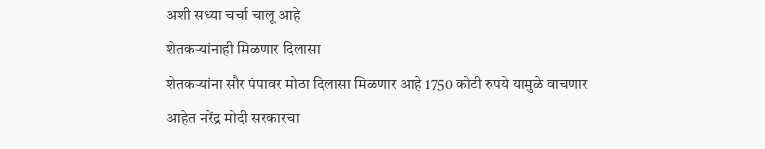अशी सध्या चर्चा चालू आहे
शेतकऱ्यांनाही मिळणार दिलासा
शेतकऱ्यांना सौर पंपावर मोठा दिलासा मिळणार आहे 1750 कोटी रुपये यामुळे वाचणार आहेत नरेंद्र मोदी सरकारचा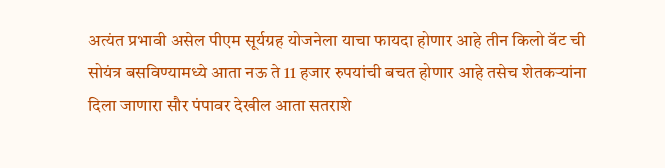अत्यंत प्रभावी असेल पीएम सूर्यग्रह योजनेला याचा फायदा होणार आहे तीन किलो वॅट ची सोयंत्र बसविण्यामध्ये आता नऊ ते 11 हजार रुपयांची बचत होणार आहे तसेच शेतकऱ्यांना दिला जाणारा सौर पंपावर देखील आता सतराशे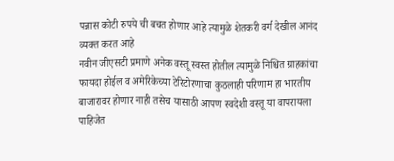पन्नास कोटी रुपये ची बचत होणार आहे त्यामुळे शेतकरी वर्ग देखील आनंद व्यक्त करत आहे
नवीन जीएसटी प्रमाणे अनेक वस्तू स्वस्त होतील त्यामुळे निश्चित ग्राहकांचा फायदा होईल व अमेरिकेच्या टेरिटोरणाचा कुठलाही परिणाम हा भारतीय बाजारावर होणार नाही तसेच यासाठी आपण स्वदेशी वस्तू या वापरायला पाहिजेत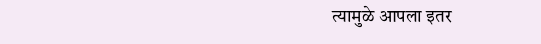त्यामुळे आपला इतर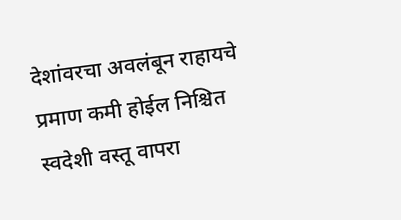देशांवरचा अवलंबून राहायचे प्रमाण कमी होईल निश्चित स्वदेशी वस्तू वापरा